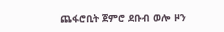ጨፋሮቢት ጀምሮ ደቡብ ወሎ ዞን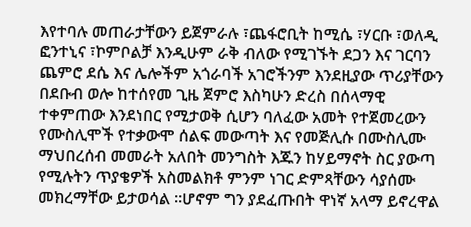እየተባሉ መጠራታቸውን ይጀምራሉ ፣ጨፋሮቢት ከሚሴ ፣ሃርቡ ፣ወለዲ ፎንተኒና ፣ኮምቦልቻ እንዲሁም ራቅ ብለው የሚገኙት ደጋን እና ገርባን ጨምሮ ደሴ እና ሌሎችም አጎራባች አገሮችንም እንደዚያው ጥሪያቸውን በደቡብ ወሎ ከተሰየመ ጊዜ ጀምሮ እስካሁን ድረስ በሰላማዊ ተቀምጠው እንደነበር የሚታወቅ ሲሆን ባለፈው አመት የተጀመረውን የሙስሊሞች የተቃውሞ ሰልፍ መውጣት እና የመጅሊሱ በሙስሊሙ ማህበረሰብ መመራት አለበት መንግስት እጁን ከሃይማኖት ስር ያውጣ የሚሉትን ጥያቄዎች አስመልክቶ ምንም ነገር ድምጻቸውን ሳያሰሙ መክረማቸው ይታወሳል ።ሆኖም ግን ያደፈጡበት ዋነኛ አላማ ይኖረዋል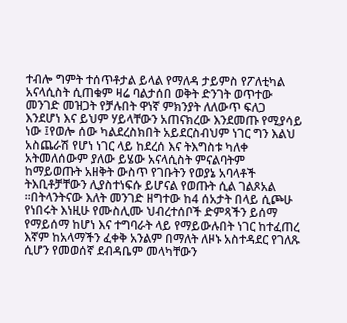ተብሎ ግምት ተሰጥቶታል ይላል የማለዳ ታይምስ የፖለቲካል አናላሲስት ሲጠቁም ዛሬ ባልታሰበ ወቅት ድንገት ወጥተው መንገድ መዝጋት የቻሉበት ዋነኛ ምክንያት ለለውጥ ፍለጋ እንደሆነ እና ይህም ሃይላቸውን አጠናክረው እንደመጡ የሚያሳይ ነው ፤የወሎ ሰው ካልደረስክበት አይደርስብህም ነገር ግን እልህ አስጨራሽ የሆነ ነገር ላይ ከደረሰ እና ትእግስቱ ካለቀ አትመለሰውም ያለው ይሄው አናላሲስት ምናልባትም ከማይወጡት አዘቅት ውስጥ የገቡትን የወያኔ አባላቶች ትእቢቶቻቸውን ሊያስተነፍሱ ይሆናል የወጡት ሲል ገልጾአል ።በትላንትናው እለት መንገድ ዘግተው ከ4 ሰአታት በላይ ሲጮሁ የነበሩት እነዚሁ የሙስሊሙ ህብረተሰቦች ድምጻችን ይሰማ የማይሰማ ከሆነ እና ተግባራት ላይ የማይውሉበት ነገር ከተፈጠረ እኛም ከአላማችን ፈቀቅ አንልም በማለት ለዞኑ አስተዳደር የገለጹ ሲሆን የመወሰኛ ደብዳቤም መላካቸውን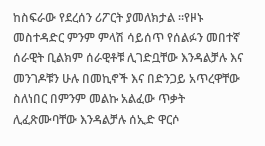ከስፍራው የደረሰን ሪፖርት ያመለክታል ።የዞኑ መስተዳድር ምንም ምላሽ ሳይሰጥ የሰልፉን መበተኛ ሰራዊት ቢልክም ሰራዊቶቹ ሊገድቧቸው እንዳልቻሉ እና መንገዶቹን ሁሉ በመኪኖች እና በድንጋይ አጥረዋቸው ስለነበር በምንም መልኩ አልፈው ጥቃት ሊፈጽሙባቸው እንዳልቻሉ ሰኢድ ዋርሶ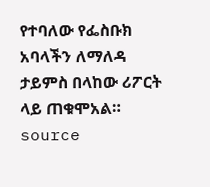የተባለው የፌስቡክ አባላችን ለማለዳ ታይምስ በላከው ሪፖርት ላይ ጠቁሞአል።
source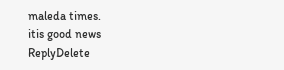maleda times.
itis good news
ReplyDelete